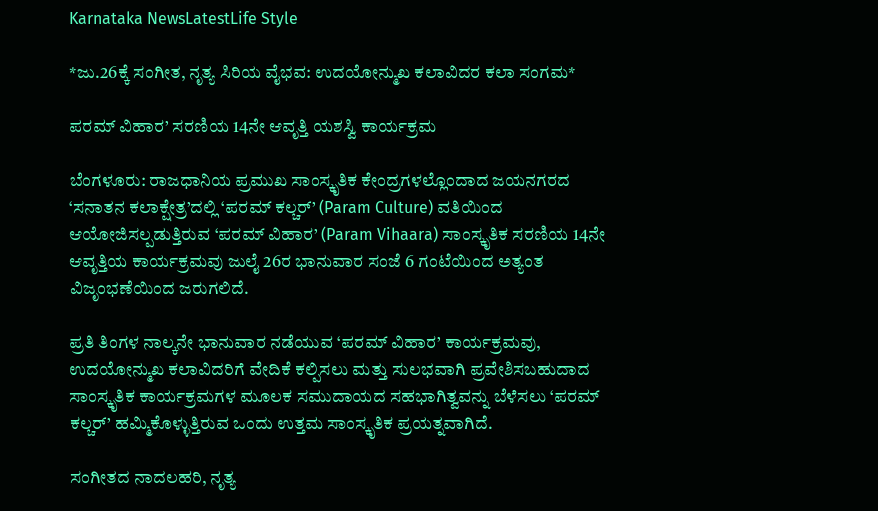Karnataka NewsLatestLife Style

*ಜು.26ಕ್ಕೆ ಸಂಗೀತ, ನೃತ್ಯ ಸಿರಿಯ ವೈಭವ: ಉದಯೋನ್ಮುಖ ಕಲಾವಿದರ ಕಲಾ ಸಂಗಮ*

ಪರಮ್ ವಿಹಾರ’ ಸರಣಿಯ 14ನೇ ಆವೃತ್ತಿ ಯಶಸ್ವಿ ಕಾರ್ಯಕ್ರಮ

ಬೆಂಗಳೂರು: ರಾಜಧಾನಿಯ ಪ್ರಮುಖ ಸಾಂಸ್ಕೃತಿಕ ಕೇಂದ್ರಗಳಲ್ಲೊಂದಾದ ಜಯನಗರದ ‘ಸನಾತನ ಕಲಾಕ್ಷೇತ್ರ’ದಲ್ಲಿ ‘ಪರಮ್ ಕಲ್ಚರ್’ (Param Culture) ವತಿಯಿಂದ ಆಯೋಜಿಸಲ್ಪಡುತ್ತಿರುವ ‘ಪರಮ್ ವಿಹಾರ’ (Param Vihaara) ಸಾಂಸ್ಕೃತಿಕ ಸರಣಿಯ 14ನೇ ಆವೃತ್ತಿಯ ಕಾರ್ಯಕ್ರಮವು ಜುಲೈ 26ರ ಭಾನುವಾರ ಸಂಜೆ 6 ಗಂಟೆಯಿಂದ ಅತ್ಯಂತ ವಿಜೃಂಭಣೆಯಿಂದ ಜರುಗಲಿದೆ.

ಪ್ರತಿ ತಿಂಗಳ ನಾಲ್ಕನೇ ಭಾನುವಾರ ನಡೆಯುವ ‘ಪರಮ್ ವಿಹಾರ’ ಕಾರ್ಯಕ್ರಮವು, ಉದಯೋನ್ಮುಖ ಕಲಾವಿದರಿಗೆ ವೇದಿಕೆ ಕಲ್ಪಿಸಲು ಮತ್ತು ಸುಲಭವಾಗಿ ಪ್ರವೇಶಿಸಬಹುದಾದ ಸಾಂಸ್ಕೃತಿಕ ಕಾರ್ಯಕ್ರಮಗಳ ಮೂಲಕ ಸಮುದಾಯದ ಸಹಭಾಗಿತ್ವವನ್ನು ಬೆಳೆಸಲು ‘ಪರಮ್ ಕಲ್ಚರ್’ ಹಮ್ಮಿಕೊಳ್ಳುತ್ತಿರುವ ಒಂದು ಉತ್ತಮ ಸಾಂಸ್ಕೃತಿಕ ಪ್ರಯತ್ನವಾಗಿದೆ.

ಸಂಗೀತದ ನಾದಲಹರಿ, ನೃತ್ಯ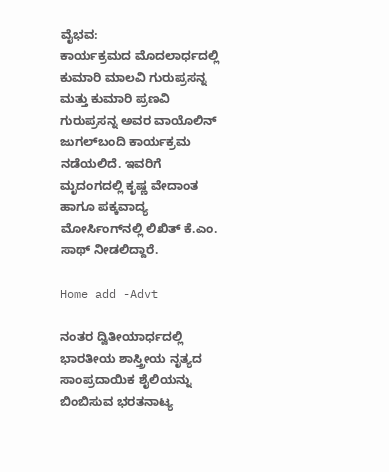ವೈಭವ:
ಕಾರ್ಯಕ್ರಮದ ಮೊದಲಾರ್ಧದಲ್ಲಿ ಕುಮಾರಿ ಮಾಲವಿ ಗುರುಪ್ರಸನ್ನ ಮತ್ತು ಕುಮಾರಿ ಪ್ರಣವಿ ಗುರುಪ್ರಸನ್ನ ಅವರ ವಾಯೊಲಿನ್ ಜುಗಲ್‌ಬಂದಿ ಕಾರ್ಯಕ್ರಮ ನಡೆಯಲಿದೆ. ಇವರಿಗೆ ಮೃದಂಗದಲ್ಲಿ ಕೃಷ್ಣ ವೇದಾಂತ ಹಾಗೂ ಪಕ್ಕವಾದ್ಯ ಮೋರ್ಸಿಂಗ್‌ನಲ್ಲಿ ಲಿಖಿತ್ ಕೆ.ಎಂ. ಸಾಥ್ ನೀಡಲಿದ್ದಾರೆ.

Home add -Advt

ನಂತರ ದ್ವಿತೀಯಾರ್ಧದಲ್ಲಿ ಭಾರತೀಯ ಶಾಸ್ತ್ರೀಯ ನೃತ್ಯದ ಸಾಂಪ್ರದಾಯಿಕ ಶೈಲಿಯನ್ನು ಬಿಂಬಿಸುವ ಭರತನಾಟ್ಯ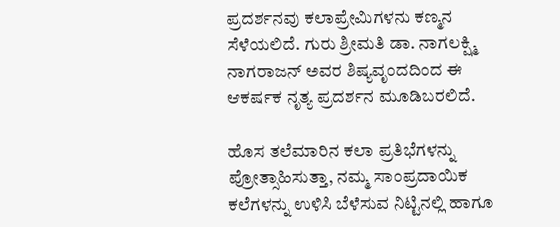ಪ್ರದರ್ಶನವು ಕಲಾಪ್ರೇಮಿಗಳನು ಕಣ್ಮನ ಸೆಳೆಯಲಿದೆ. ಗುರು ಶ್ರೀಮತಿ ಡಾ. ನಾಗಲಕ್ಷ್ಮಿ ನಾಗರಾಜನ್ ಅವರ ಶಿಷ್ಯವೃಂದದಿಂದ ಈ ಆಕರ್ಷಕ ನೃತ್ಯ ಪ್ರದರ್ಶನ ಮೂಡಿಬರಲಿದೆ.

ಹೊಸ ತಲೆಮಾರಿನ ಕಲಾ ಪ್ರತಿಭೆಗಳನ್ನು ಪ್ರೋತ್ಸಾಹಿಸುತ್ತಾ, ನಮ್ಮ ಸಾಂಪ್ರದಾಯಿಕ ಕಲೆಗಳನ್ನು ಉಳಿಸಿ ಬೆಳೆಸುವ ನಿಟ್ಟಿನಲ್ಲಿ ಹಾಗೂ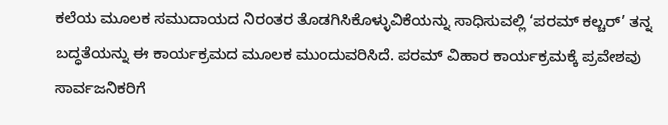ಕಲೆಯ ಮೂಲಕ ಸಮುದಾಯದ ನಿರಂತರ ತೊಡಗಿಸಿಕೊಳ್ಳುವಿಕೆಯನ್ನು ಸಾಧಿಸುವಲ್ಲಿ ‘ಪರಮ್ ಕಲ್ಚರ್’ ತನ್ನ ಬದ್ಧತೆಯನ್ನು ಈ ಕಾರ್ಯಕ್ರಮದ ಮೂಲಕ ಮುಂದುವರಿಸಿದೆ. ಪರಮ್‌ ವಿಹಾರ ಕಾರ್ಯಕ್ರಮಕ್ಕೆ ಪ್ರವೇಶವು ಸಾರ್ವಜನಿಕರಿಗೆ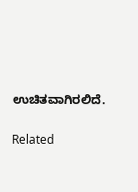ಉಚಿತವಾಗಿರಲಿದೆ.

Related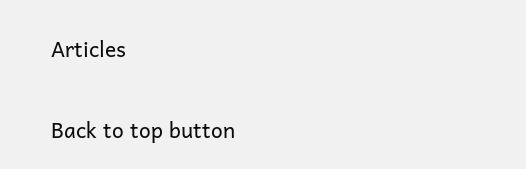Articles

Back to top button